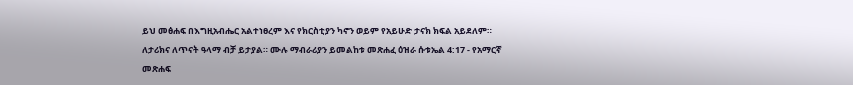ይህ መፅሐፍ በእግዚአብሔር አልተነፀረም እና የክርስቲያን ካኖን ወይም የአይሁድ ታናክ ክፍል አይደለም። ለታሪክና ለጥናት ዓላማ ብቻ ይታያል። ሙሉ ማብራሪያን ይመልከቱ መጽሐፈ ዕዝራ ሱቱኤል 4:17 - የአማርኛ መጽሐፍ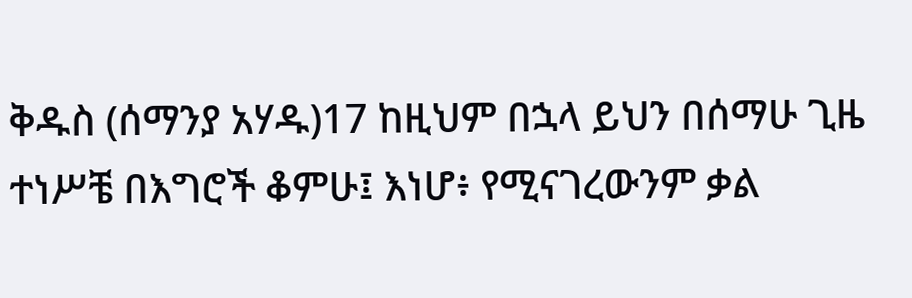ቅዱስ (ሰማንያ አሃዱ)17 ከዚህም በኋላ ይህን በሰማሁ ጊዜ ተነሥቼ በእግሮች ቆምሁ፤ እነሆ፥ የሚናገረውንም ቃል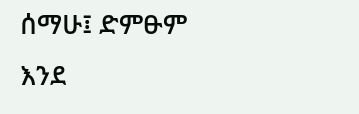ሰማሁ፤ ድምፁም እንደ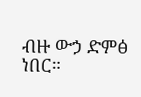ብዙ ውኃ ድምፅ ነበር።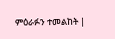ምዕራፉን ተመልከት |